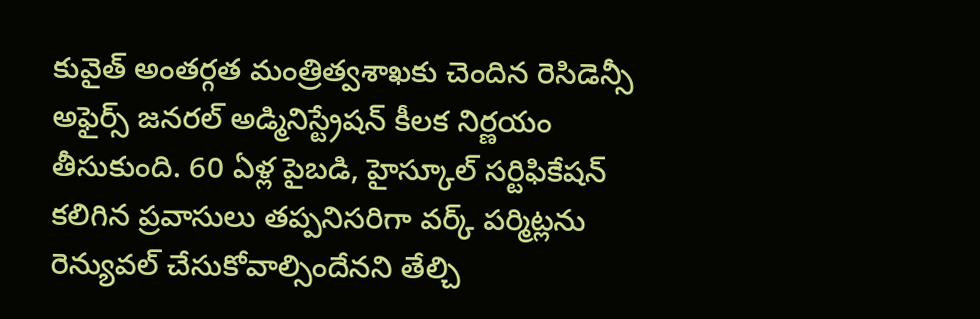కువైత్ అంతర్గత మంత్రిత్వశాఖకు చెందిన రెసిడెన్సీ అఫైర్స్ జనరల్ అడ్మినిస్ట్రేషన్ కీలక నిర్ణయం తీసుకుంది. 60 ఏళ్ల పైబడి, హైస్కూల్ సర్టిఫికేషన్ కలిగిన ప్రవాసులు తప్పనిసరిగా వర్క్ పర్మిట్లను రెన్యువల్ చేసుకోవాల్సిందేనని తేల్చి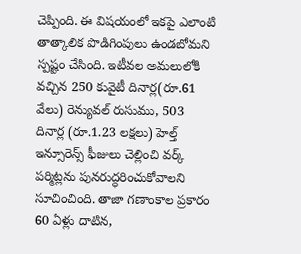చెప్పింది. ఈ విషయంలో ఇకపై ఎలాంటి తాత్కాలిక పొడిగింపులు ఉండబోమని స్పష్టం చేసింది. ఇటీవల అమలులోకి వచ్చిన 250 కువైటీ దినార్ల(రూ.61 వేలు) రెన్యువల్ రుసుము, 503 దినార్ల (రూ.1.23 లక్షలు) హెల్త్ ఇన్సూరెన్స్ ఫీజులు చెల్లించి వర్క్ పర్మిట్లను పునరుద్ధరించుకోవాలని సూచించింది. తాజా గణాంకాల ప్రకారం 60 ఏళ్లు దాటిన,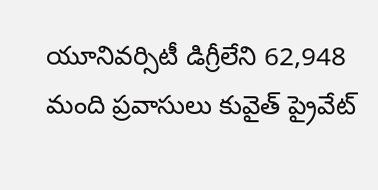యూనివర్సిటీ డిగ్రీలేని 62,948 మంది ప్రవాసులు కువైత్ ప్రైవేట్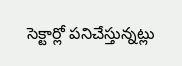సెక్టార్లో పనిచేస్తున్నట్లు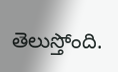తెలుస్తోంది.